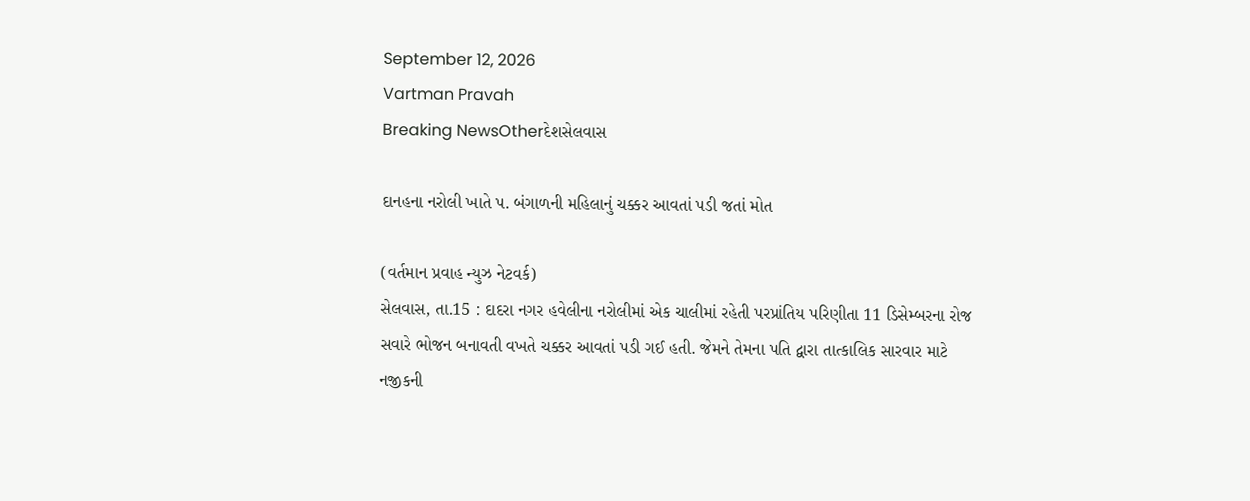September 12, 2026
Vartman Pravah
Breaking NewsOtherદેશસેલવાસ

દાનહના નરોલી ખાતે પ. બંગાળની મહિલાનું ચક્કર આવતાં પડી જતાં મોત

(વર્તમાન પ્રવાહ ન્‍યુઝ નેટવર્ક)
સેલવાસ, તા.15 : દાદરા નગર હવેલીના નરોલીમાં એક ચાલીમાં રહેતી પરપ્રાંતિય પરિણીતા 11 ડિસેમ્‍બરના રોજ સવારે ભોજન બનાવતી વખતે ચક્કર આવતાં પડી ગઈ હતી. જેમને તેમના પતિ દ્વારા તાત્‍કાલિક સારવાર માટે નજીકની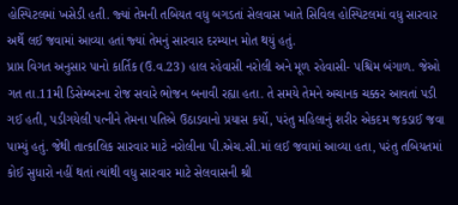હોસ્‍પિટલમાં ખસેડી હતી. જ્‍યાં તેમની તબિયત વધુ બગડતાં સેલવાસ ખાતે સિવિલ હોસ્‍પિટલમાં વધુ સારવાર અર્થે લઈ જવામાં આવ્‍યા હતાં જ્‍યાં તેમનું સારવાર દરમ્‍યાન મોત થયું હતું.
પ્રાપ્ત વિગત અનુસાર પાનો કાર્તિક (ઉ.વ.23) હાલ રહેવાસી નરોલી અને મૂળ રહેવાસી- પશ્ચિમ બંગાળ. જેઓ ગત તા.11મી ડિસેમ્‍બરના રોજ સવારે ભોજન બનાવી રહ્યા હતા. તે સમયે તેમને અચાનક ચક્કર આવતાં પડી ગઈ હતી, પડીગયેલી પત્‍નીને તેમના પતિએ ઉઠાડવાનો પ્રયાસ કર્યો, પરંતુ મહિલાનું શરીર એકદમ જકડાઈ જવા પામ્‍યું હતું. જેથી તાત્‍કાલિક સારવાર માટે નરોલીના પી.એચ.સી.માં લઈ જવામાં આવ્‍યા હતા, પરંતુ તબિયતમાં કોઈ સુધારો નહીં થતાં ત્‍યાંથી વધુ સારવાર માટે સેલવાસની શ્રી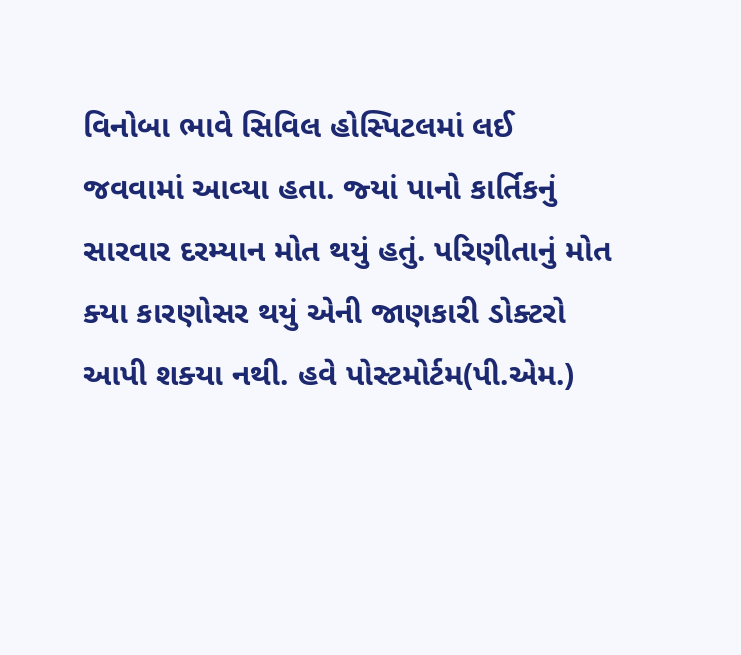વિનોબા ભાવે સિવિલ હોસ્‍પિટલમાં લઈ જવવામાં આવ્‍યા હતા. જ્‍યાં પાનો કાર્તિકનું સારવાર દરમ્‍યાન મોત થયું હતું. પરિણીતાનું મોત ક્‍યા કારણોસર થયું એની જાણકારી ડોક્‍ટરો આપી શક્‍યા નથી. હવે પોસ્‍ટમોર્ટમ(પી.એમ.)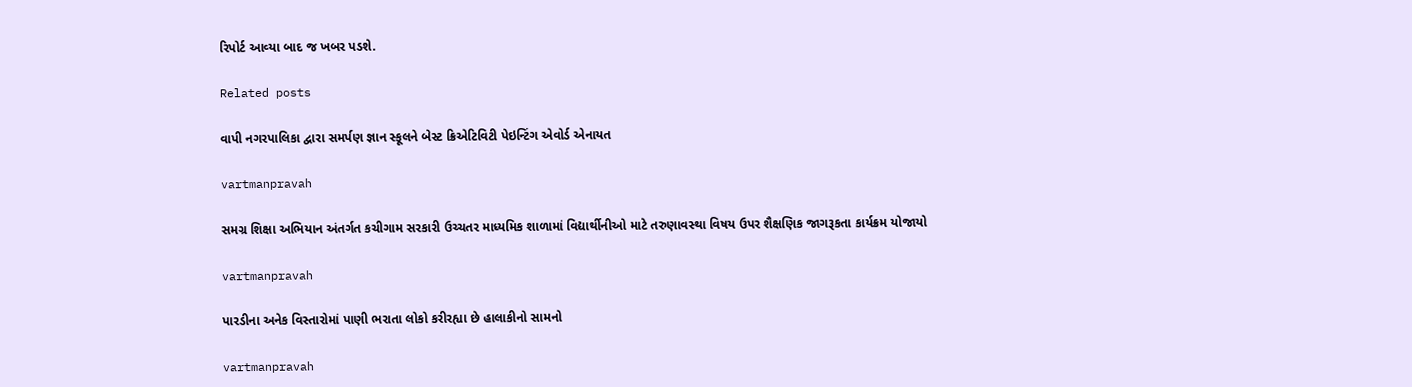રિપોર્ટ આવ્‍યા બાદ જ ખબર પડશે.

Related posts

વાપી નગરપાલિકા દ્વારા સમર્પણ જ્ઞાન સ્‍કૂલને બેસ્‍ટ ક્રિએટિવિટી પેઇન્‍ટિંગ એવોર્ડ એનાયત

vartmanpravah

સમગ્ર શિક્ષા અભિયાન અંતર્ગત કચીગામ સરકારી ઉચ્‍ચતર માધ્‍યમિક શાળામાં વિદ્યાર્થીનીઓ માટે તરુણાવસ્‍થા વિષય ઉપર શૈક્ષણિક જાગરૂકતા કાર્યક્રમ યોજાયો

vartmanpravah

પારડીના અનેક વિસ્‍તારોમાં પાણી ભરાતા લોકો કરીરહ્યા છે હાલાકીનો સામનો

vartmanpravah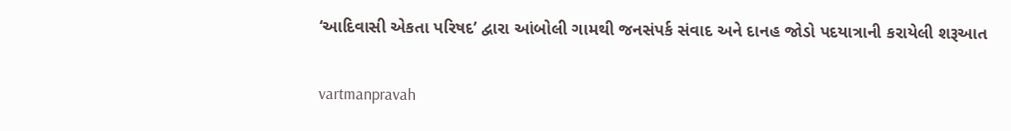‘આદિવાસી એકતા પરિષદ’ દ્વારા આંબોલી ગામથી જનસંપર્ક સંવાદ અને દાનહ જોડો પદયાત્રાની કરાયેલી શરૂઆત

vartmanpravah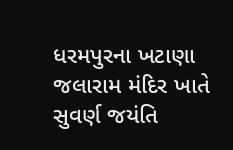ધરમપુરના ખટાણા જલારામ મંદિર ખાતે સુવર્ણ જયંતિ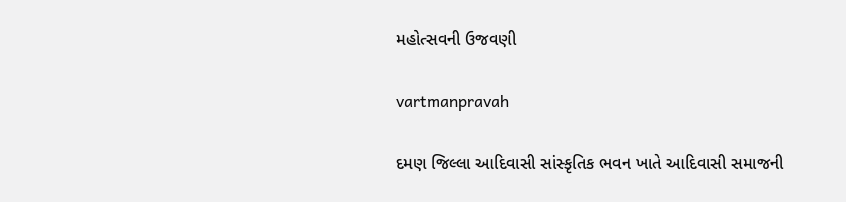મહોત્‍સવની ઉજવણી

vartmanpravah

દમણ જિલ્લા આદિવાસી સાંસ્‍કૃતિક ભવન ખાતે આદિવાસી સમાજની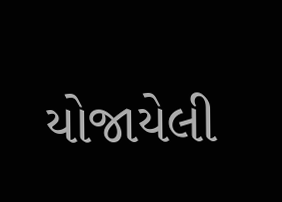યોજાયેલી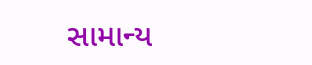સામાન્‍ય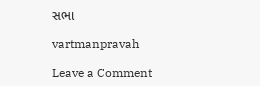સભા

vartmanpravah

Leave a Comment